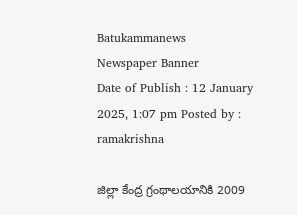Batukammanews
Newspaper Banner
Date of Publish : 12 January 2025, 1:07 pm Posted by : ramakrishna

జిల్లా కేంద్ర గ్రంథాలయానికి 2009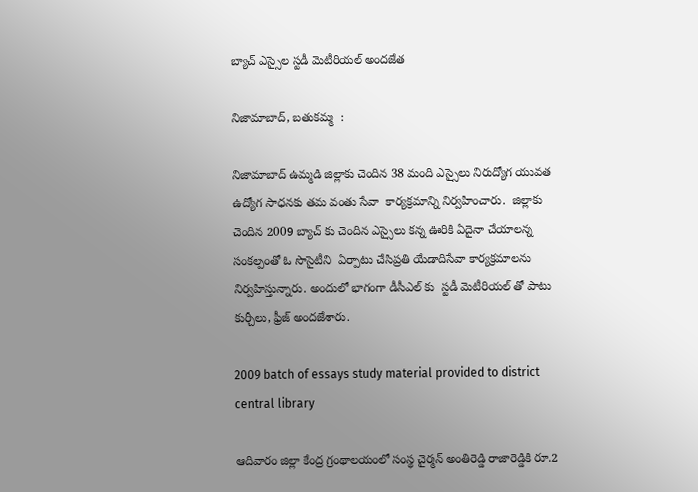బ్యాచ్ ఎస్సైల స్టడీ మెటీరియల్ అందజేత

నిజామాబాద్, బతుకమ్మ  :

నిజామాబాద్ ఉమ్మడి జిల్లాకు చెందిన 38 మంది ఎస్సైలు నిరుద్యోగ యువత ఉద్యోగ సాధనకు తమ వంతు సేవా  కార్యక్రమాన్ని నిర్వహించారు.  జిల్లాకు చెందిన 2009 బ్యాచ్ కు చెందిన ఎస్సైలు కన్న ఊరికి ఏదైనా చేయాలన్న సంకల్పంతో ఓ సొసైటీని  ఏర్పాటు చేసిప్రతి యేడాదిసేవా కార్యక్రమాలను నిర్వహిస్తున్నారు. అందులో భాగంగా డీసీఎల్ కు  స్టడీ మెటీరియల్ తో పాటు కుర్చీలు, ఫ్రీజ్ అందజేశారు.

2009 batch of essays study material provided to district central library

ఆదివారం జిల్లా కేంద్ర గ్రంథాలయంలో సంస్థ చైర్మన్ అంతిరెడ్డి రాజారెడ్డికి రూ.2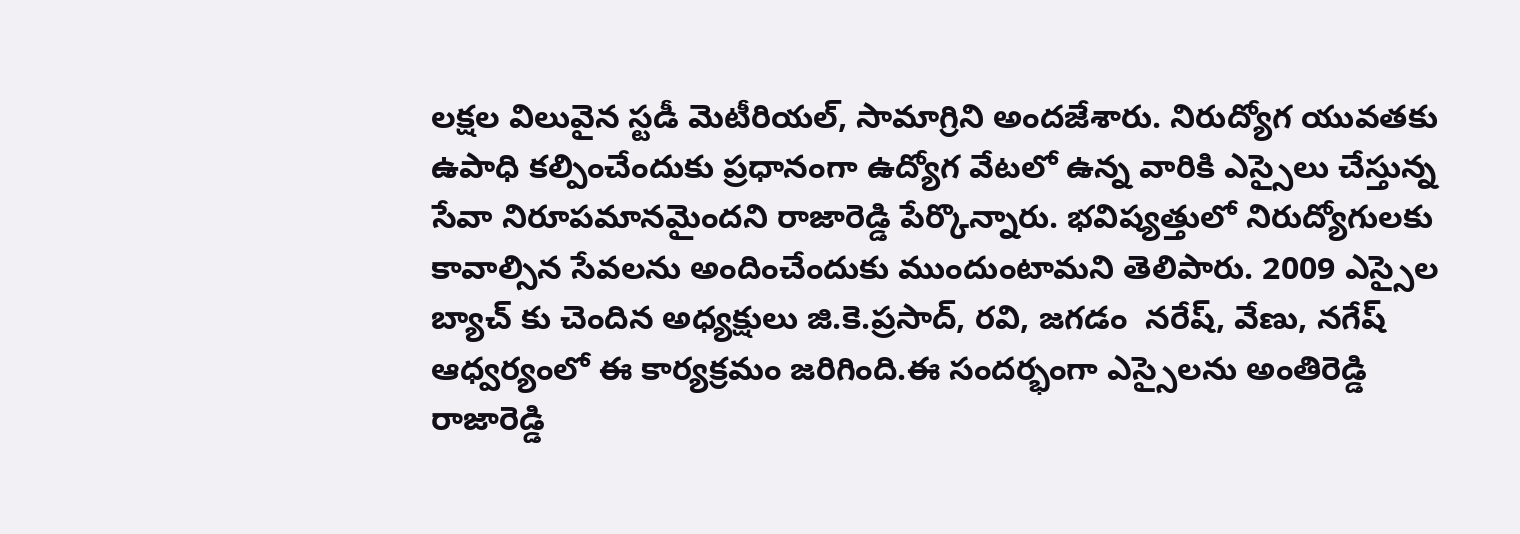లక్షల విలువైన స్టడీ మెటీరియల్, సామాగ్రిని అందజేశారు. నిరుద్యోగ యువతకు ఉపాధి కల్పించేందుకు ప్రధానంగా ఉద్యోగ వేటలో ఉన్న వారికి ఎస్సైలు చేస్తున్న సేవా నిరూపమానమైందని రాజారెడ్డి పేర్కొన్నారు. భవిష్యత్తులో నిరుద్యోగులకు కావాల్సిన సేవలను అందించేందుకు ముందుంటామని తెలిపారు. 2009 ఎస్సైల బ్యాచ్ కు చెందిన అధ్యక్షులు జి.కె.ప్రసాద్, రవి, జగడం  నరేష్, వేణు, నగేష్  ఆధ్వర్యంలో ఈ కార్యక్రమం జరిగింది.ఈ సందర్భంగా ఎస్సైలను అంతిరెడ్డి రాజారెడ్డి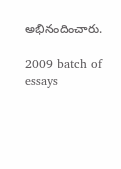అభినందించారు.

2009 batch of essays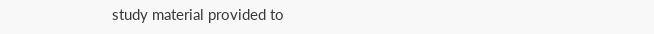study material provided to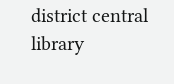district central library